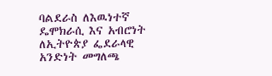ባልደራስ ለእዉነተኛ ዴሞክራሲ እና አብሮነት ለኢትዮጵያ ፌደራላዊ አንድነት መግለጫ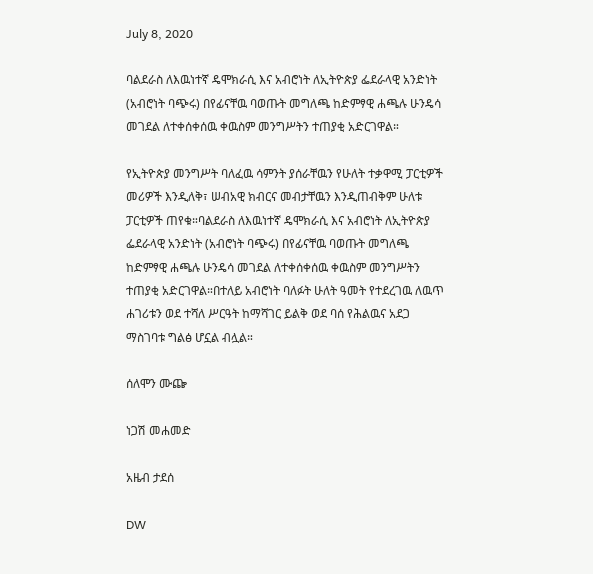July 8, 2020

ባልደራስ ለእዉነተኛ ዴሞክራሲ እና አብሮነት ለኢትዮጵያ ፌደራላዊ አንድነት (አብሮነት ባጭሩ) በየፊናቸዉ ባወጡት መግለጫ ከድምፃዊ ሐጫሉ ሁንዴሳ መገደል ለተቀሰቀሰዉ ቀዉስም መንግሥትን ተጠያቂ አድርገዋል።

የኢትዮጵያ መንግሥት ባለፈዉ ሳምንት ያሰራቸዉን የሁለት ተቃዋሚ ፓርቲዎች መሪዎች እንዲለቅ፣ ሠብአዊ ክብርና መብታቸዉን እንዲጠብቅም ሁለቱ ፓርቲዎች ጠየቁ።ባልደራስ ለእዉነተኛ ዴሞክራሲ እና አብሮነት ለኢትዮጵያ ፌደራላዊ አንድነት (አብሮነት ባጭሩ) በየፊናቸዉ ባወጡት መግለጫ ከድምፃዊ ሐጫሉ ሁንዴሳ መገደል ለተቀሰቀሰዉ ቀዉስም መንግሥትን ተጠያቂ አድርገዋል።በተለይ አብሮነት ባለፉት ሁለት ዓመት የተደረገዉ ለዉጥ ሐገሪቱን ወደ ተሻለ ሥርዓት ከማሻገር ይልቅ ወደ ባሰ የሕልዉና አደጋ ማስገባቱ ግልፅ ሆኗል ብሏል።

ሰለሞን ሙጬ

ነጋሽ መሐመድ

አዜብ ታደሰ

DW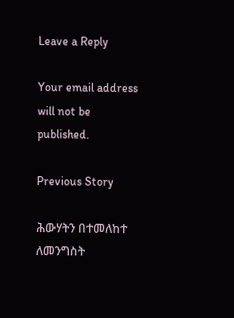Leave a Reply

Your email address will not be published.

Previous Story

ሕውሃትን በተመለከተ ለመንግስት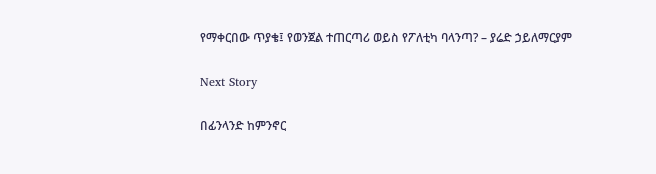የማቀርበው ጥያቄ፤ የወንጀል ተጠርጣሪ ወይስ የፖለቲካ ባላንጣ? – ያሬድ ኃይለማርያም

Next Story

በፊንላንድ ከምንኖር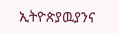ኢትዮጵያዉያንና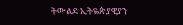ትውልደ ኢትዬጵያዊያን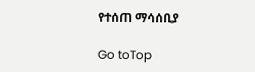የተሰጠ ማሳሰቢያ

Go toTop